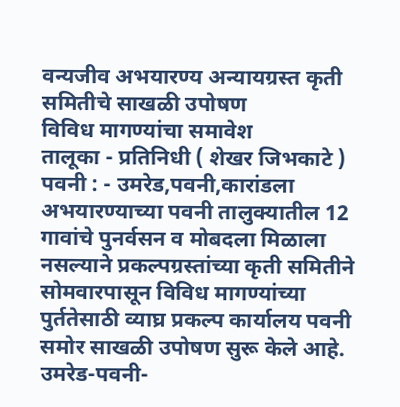वन्यजीव अभयारण्य अन्यायग्रस्त कृती समितीचे साखळी उपोषण
विविध मागण्यांचा समावेश
तालूका - प्रतिनिधी ( शेखर जिभकाटे )
पवनी : - उमरेड,पवनी,कारांडला अभयारण्याच्या पवनी तालुक्यातील 12 गावांचे पुनर्वसन व मोबदला मिळाला नसल्याने प्रकल्पग्रस्तांच्या कृती समितीने सोमवारपासून विविध मागण्यांच्या पुर्ततेसाठी व्याघ्र प्रकल्प कार्यालय पवनी समोर साखळी उपोषण सुरू केले आहे.
उमरेड-पवनी-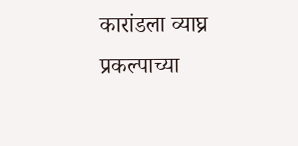कारांडला व्याघ्र प्रकल्पाच्या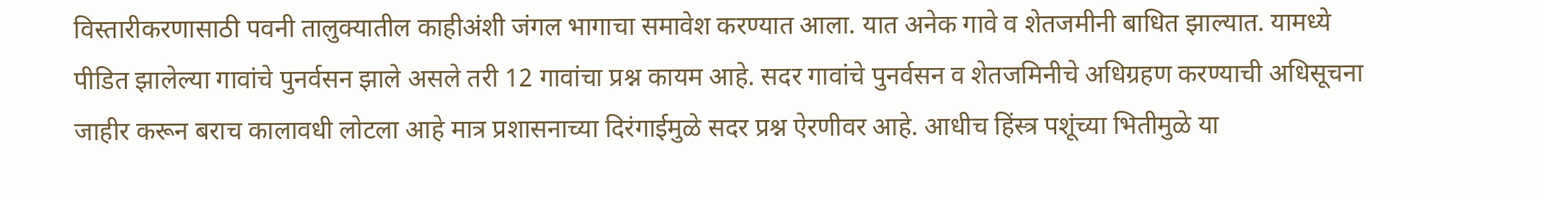विस्तारीकरणासाठी पवनी तालुक्यातील काहीअंशी जंगल भागाचा समावेश करण्यात आला. यात अनेक गावे व शेतजमीनी बाधित झाल्यात. यामध्ये पीडित झालेल्या गावांचे पुनर्वसन झाले असले तरी 12 गावांचा प्रश्न कायम आहे. सदर गावांचे पुनर्वसन व शेतजमिनीचे अधिग्रहण करण्याची अधिसूचना जाहीर करून बराच कालावधी लोटला आहे मात्र प्रशासनाच्या दिरंगाईमुळे सदर प्रश्न ऐरणीवर आहे. आधीच हिंस्त्र पशूंच्या भितीमुळे या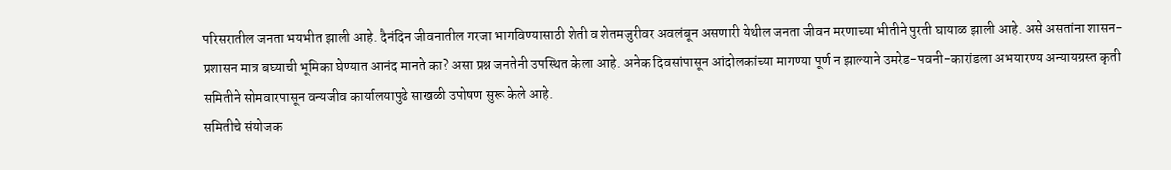परिसरातील जनता भयभीत झाली आहे. दैनंदिन जीवनातील गरजा भागविण्यासाठी शेती व शेतमजुरीवर अवलंबून असणारी येथील जनता जीवन मरणाच्या भीतीने पुरती घायाळ झाली आहे. असे असतांना शासन-प्रशासन मात्र बघ्याची भूमिका घेण्यात आनंद मानते का? असा प्रश्न जनतेनी उपस्थित केला आहे. अनेक दिवसांपासून आंदोलकांच्या मागण्या पूर्ण न झाल्याने उमरेड-पवनी-कारांडला अभयारण्य अन्यायग्रस्त कृती समितीने सोमवारपासून वन्यजीव कार्यालयापुढे साखळी उपोषण सुरू केले आहे.
समितीचे संयोजक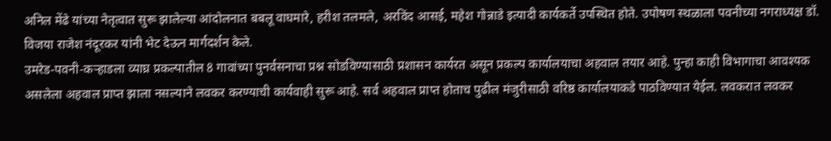अनिल मेंढे यांच्या नेतृत्वात सुरू झालेल्या आंदोलनात बबलू वाघमारे, हरीश तलमले, अरविंद आसई, महेश गोन्नाडे इत्यादी कार्यकर्ते उपस्थित होते. उपोषण स्थळाला पवनीच्या नगराध्यक्ष डॉ. विजया राजेश नंदूरकर यांनी भेट देऊन मार्गदर्शन केले.
उमरेड-पवनी-कऱ्हाडला व्याघ्र प्रकल्पातील 8 गावांच्या पुनर्वसनाचा प्रश्न सोडविण्यासाठी प्रशासन कार्यरत असून प्रकल्प कार्यालयाचा अहवाल तयार आहे. पुन्हा काही विभागाचा आवश्यक असलेला अहवाल प्राप्त झाला नसल्याने लवकर करण्याची कार्यवाही सुरू आहे. सर्व अहवाल प्राप्त होताच पुढील मंजुरीसाठी वरिष्ठ कार्यालयाकडे पाठविण्यात येईल. लवकरात लवकर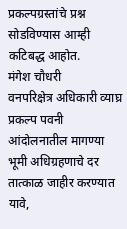प्रकल्पग्रस्तांचे प्रश्न सोडविण्यास आम्ही कटिबद्ध आहोत.
मंगेश चौधरी
वनपरिक्षेत्र अधिकारी व्याघ्र प्रकल्प पवनी
आंदोलनातील मागण्या
भूमी अधिग्रहणाचे दर तात्काळ जाहीर करण्यात यावे,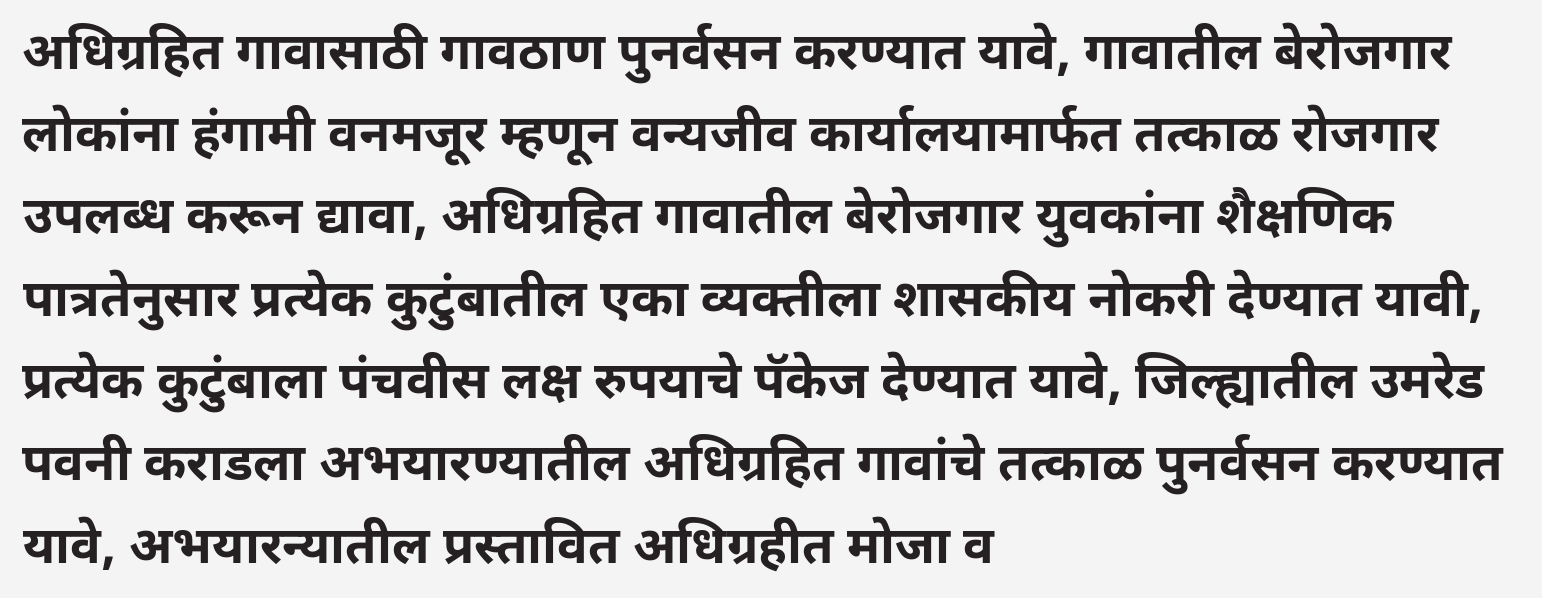अधिग्रहित गावासाठी गावठाण पुनर्वसन करण्यात यावे, गावातील बेरोजगार लोकांना हंगामी वनमजूर म्हणून वन्यजीव कार्यालयामार्फत तत्काळ रोजगार उपलब्ध करून द्यावा, अधिग्रहित गावातील बेरोजगार युवकांना शैक्षणिक पात्रतेनुसार प्रत्येक कुटुंबातील एका व्यक्तीला शासकीय नोकरी देण्यात यावी, प्रत्येक कुटुंबाला पंचवीस लक्ष रुपयाचे पॅकेज देण्यात यावे, जिल्ह्यातील उमरेड पवनी कराडला अभयारण्यातील अधिग्रहित गावांचे तत्काळ पुनर्वसन करण्यात यावे, अभयारन्यातील प्रस्तावित अधिग्रहीत मोजा व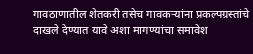गावठाणातील शेतकरी तसेच गावकऱ्यांना प्रकल्पग्रस्तांचे दाखले देण्यात यावे अशा मागण्यांचा समावेश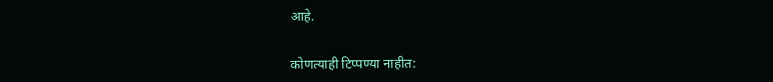आहे.


कोणत्याही टिप्पण्या नाहीत: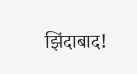झिंदाबाद!